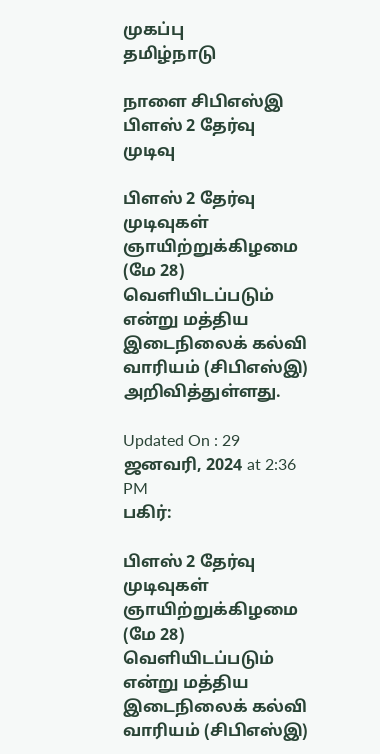முகப்பு
தமிழ்நாடு

நாளை சிபிஎஸ்இ பிளஸ் 2 தேர்வு முடிவு

பிளஸ் 2 தேர்வு முடிவுகள் ஞாயிற்றுக்கிழமை (மே 28) வெளியிடப்படும் என்று மத்திய இடைநிலைக் கல்வி வாரியம் (சிபிஎஸ்இ) அறிவித்துள்ளது.

Updated On : 29 ஜனவரி, 2024 at 2:36 PM
பகிர்:

பிளஸ் 2 தேர்வு முடிவுகள் ஞாயிற்றுக்கிழமை (மே 28) வெளியிடப்படும் என்று மத்திய இடைநிலைக் கல்வி வாரியம் (சிபிஎஸ்இ)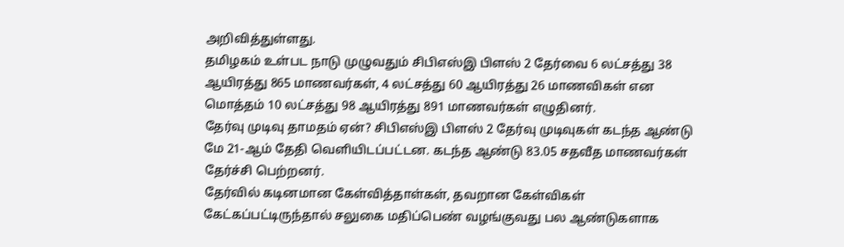அறிவித்துள்ளது.
தமிழகம் உள்பட நாடு முழுவதும் சிபிஎஸ்இ பிளஸ் 2 தேர்வை 6 லட்சத்து 38 ஆயிரத்து 865 மாணவர்கள், 4 லட்சத்து 60 ஆயிரத்து 26 மாணவிகள் என மொத்தம் 10 லட்சத்து 98 ஆயிரத்து 891 மாணவர்கள் எழுதினர்.
தேர்வு முடிவு தாமதம் ஏன்? சிபிஎஸ்இ பிளஸ் 2 தேர்வு முடிவுகள் கடந்த ஆண்டு மே 21-ஆம் தேதி வெளியிடப்பட்டன. கடந்த ஆண்டு 83.05 சதவீத மாணவர்கள் தேர்ச்சி பெற்றனர்.
தேர்வில் கடினமான கேள்வித்தாள்கள், தவறான கேள்விகள் கேட்கப்பட்டிருந்தால் சலுகை மதிப்பெண் வழங்குவது பல ஆண்டுகளாக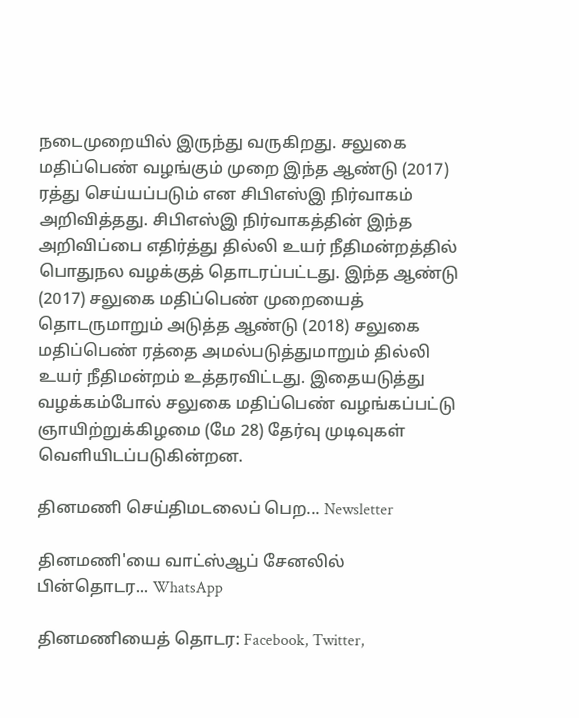நடைமுறையில் இருந்து வருகிறது. சலுகை மதிப்பெண் வழங்கும் முறை இந்த ஆண்டு (2017) ரத்து செய்யப்படும் என சிபிஎஸ்இ நிர்வாகம் அறிவித்தது. சிபிஎஸ்இ நிர்வாகத்தின் இந்த அறிவிப்பை எதிர்த்து தில்லி உயர் நீதிமன்றத்தில் பொதுநல வழக்குத் தொடரப்பட்டது. இந்த ஆண்டு (2017) சலுகை மதிப்பெண் முறையைத் தொடருமாறும் அடுத்த ஆண்டு (2018) சலுகை மதிப்பெண் ரத்தை அமல்படுத்துமாறும் தில்லி உயர் நீதிமன்றம் உத்தரவிட்டது. இதையடுத்து வழக்கம்போல் சலுகை மதிப்பெண் வழங்கப்பட்டு ஞாயிற்றுக்கிழமை (மே 28) தேர்வு முடிவுகள் வெளியிடப்படுகின்றன.

தினமணி செய்திமடலைப் பெற... Newsletter

தினமணி'யை வாட்ஸ்ஆப் சேனலில் பின்தொடர... WhatsApp

தினமணியைத் தொடர: Facebook, Twitter,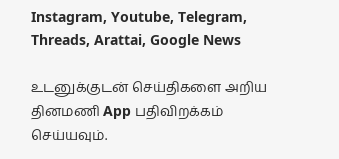Instagram, Youtube, Telegram, Threads, Arattai, Google News

உடனுக்குடன் செய்திகளை அறிய தினமணி App பதிவிறக்கம் செய்யவும்.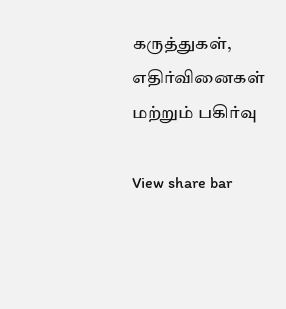கருத்துகள், எதிர்வினைகள் மற்றும் பகிர்வு

View share bar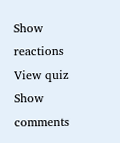Show reactions
View quiz
Show comments